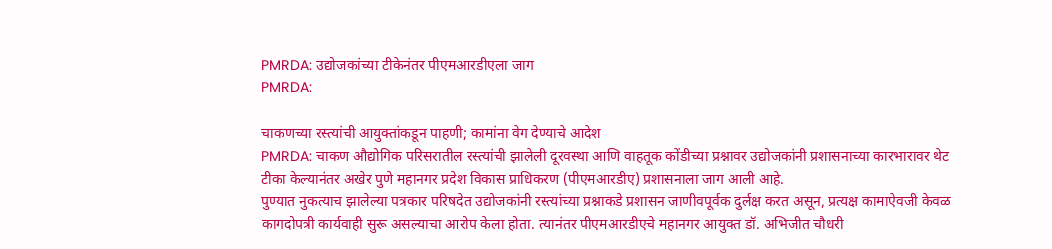PMRDA: उद्योजकांच्या टीकेनंतर पीएमआरडीएला जाग
PMRDA:

चाकणच्या रस्त्यांची आयुक्तांकडून पाहणी; कामांना वेग देण्याचे आदेश
PMRDA: चाकण औद्योगिक परिसरातील रस्त्यांची झालेली दूरवस्था आणि वाहतूक कोंडीच्या प्रश्नावर उद्योजकांनी प्रशासनाच्या कारभारावर थेट टीका केल्यानंतर अखेर पुणे महानगर प्रदेश विकास प्राधिकरण (पीएमआरडीए) प्रशासनाला जाग आली आहे.
पुण्यात नुकत्याच झालेल्या पत्रकार परिषदेत उद्योजकांनी रस्त्यांच्या प्रश्नाकडे प्रशासन जाणीवपूर्वक दुर्लक्ष करत असून, प्रत्यक्ष कामाऐवजी केवळ कागदोपत्री कार्यवाही सुरू असल्याचा आरोप केला होता. त्यानंतर पीएमआरडीएचे महानगर आयुक्त डॉ. अभिजीत चौधरी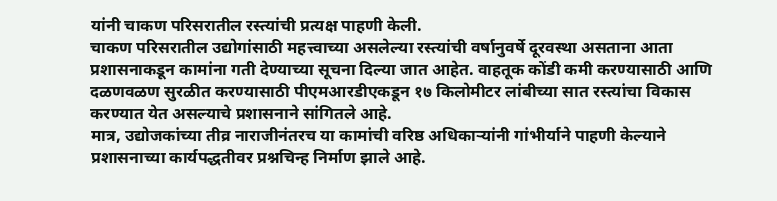यांनी चाकण परिसरातील रस्त्यांची प्रत्यक्ष पाहणी केली.
चाकण परिसरातील उद्योगांसाठी महत्त्वाच्या असलेल्या रस्त्यांची वर्षानुवर्षे दूरवस्था असताना आता प्रशासनाकडून कामांना गती देण्याच्या सूचना दिल्या जात आहेत. वाहतूक कोंडी कमी करण्यासाठी आणि दळणवळण सुरळीत करण्यासाठी पीएमआरडीएकडून १७ किलोमीटर लांबीच्या सात रस्त्यांचा विकास करण्यात येत असल्याचे प्रशासनाने सांगितले आहे.
मात्र, उद्योजकांच्या तीव्र नाराजीनंतरच या कामांची वरिष्ठ अधिकाऱ्यांनी गांभीर्याने पाहणी केल्याने प्रशासनाच्या कार्यपद्धतीवर प्रश्नचिन्ह निर्माण झाले आहे.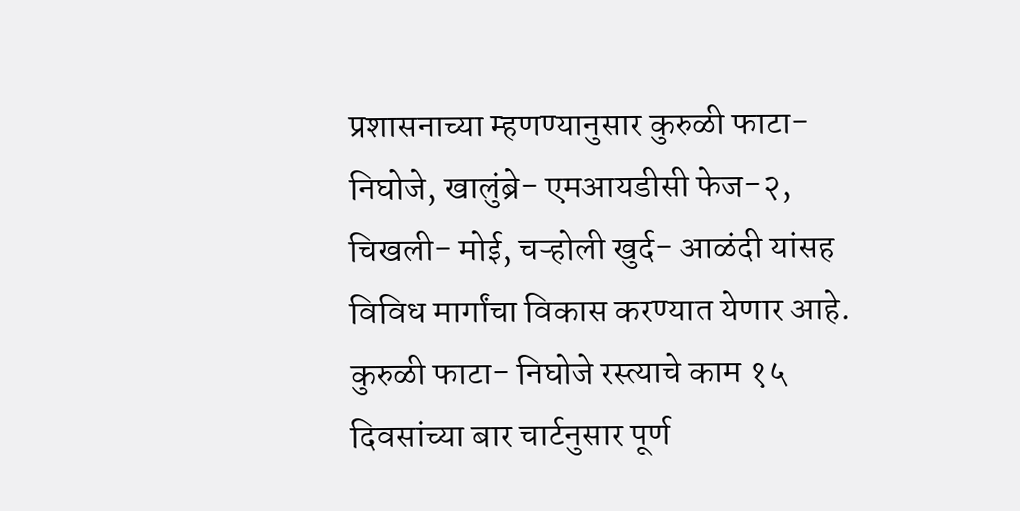प्रशासनाच्या म्हणण्यानुसार कुरुळी फाटा- निघोजे, खालुंब्रे- एमआयडीसी फेज-२, चिखली- मोई, चऱ्होली खुर्द- आळंदी यांसह विविध मार्गांचा विकास करण्यात येणार आहे. कुरुळी फाटा- निघोजे रस्त्याचे काम १५ दिवसांच्या बार चार्टनुसार पूर्ण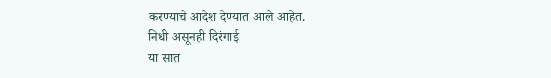करण्याचे आदेश देण्यात आले आहेत.
निधी असूनही दिरंगाई
या सात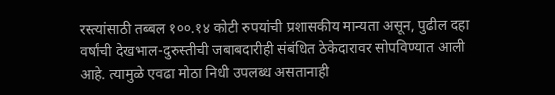रस्त्यांसाठी तब्बल १००.१४ कोटी रुपयांची प्रशासकीय मान्यता असून, पुढील दहा वर्षांची देखभाल-दुरुस्तीची जबाबदारीही संबंधित ठेकेदारावर सोपविण्यात आली आहे. त्यामुळे एवढा मोठा निधी उपलब्ध असतानाही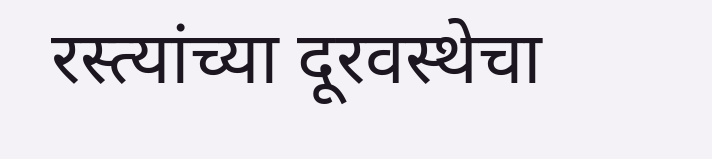रस्त्यांच्या दूरवस्थेचा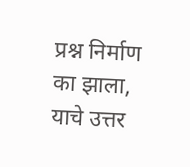प्रश्न निर्माण का झाला, याचे उत्तर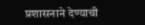प्रशासनाने देण्याची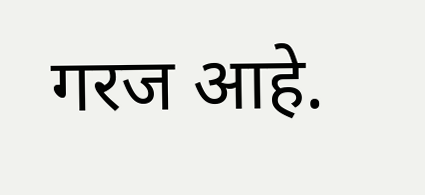गरज आहे.